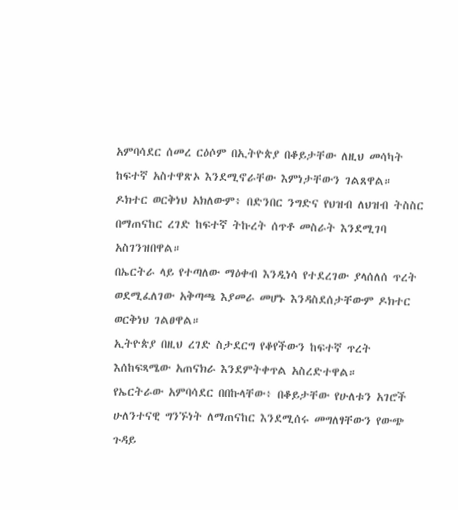አምባሳደር ሰመረ ርዕሶም በኢትዮጵያ በቆይታቸው ለዚህ መሳካት ከፍተኛ አስተዋጽኦ እንደሚኖራቸው እምነታቸውን ገልጸዋል።
ዶክተር ወርቅነህ አክለውም፥ በድንበር ንግድና የህዝብ ለህዝብ ትስስር በማጠናከር ረገድ ከፍተኛ ትኩረት ሰጥቶ መስራት እንደሚገባ አስገንዝበዋል።
በኤርትራ ላይ የተጣለው ማዕቀብ እንዲነሳ የተደረገው ያላሰለሰ ጥረት ወደሚፈለገው አቅጣጫ እያመራ መሆኑ እንዳስደሰታቸውም ዶክተር ወርቅነህ ገልፀዋል።
ኢትዮጵያ በዚህ ረገድ ስታደርግ የቆየችውን ከፍተኛ ጥረት እሰከፍጻሜው አጠናክራ እንደምትቀጥል አስረድተዋል።
የኤርትራው አምባሳደር በበኩላቸው፥ በቆይታቸው የሁለቱን አገሮች ሁለንተናዊ ግንኙነት ለማጠናከር እንደሚሰሩ መግለፃቸውን የውጭ ጉዳይ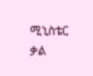ሚኒስቴር ቃል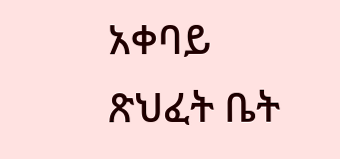አቀባይ ጽህፈት ቤት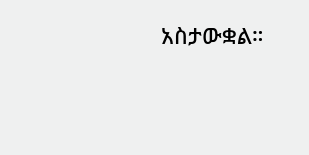አስታውቋል።